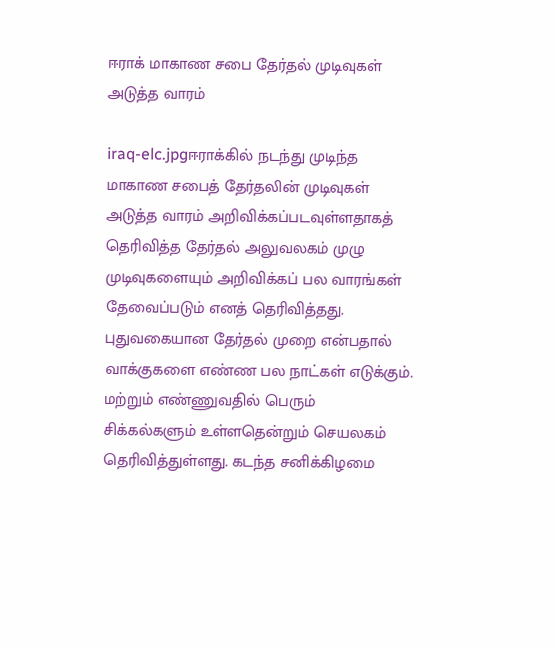ஈராக் மாகாண சபை தேர்தல் முடிவுகள் அடுத்த வாரம்

iraq-elc.jpgஈராக்கில் நடந்து முடிந்த மாகாண சபைத் தேர்தலின் முடிவுகள் அடுத்த வாரம் அறிவிக்கப்படவுள்ளதாகத் தெரிவித்த தேர்தல் அலுவலகம் முழு முடிவுகளையும் அறிவிக்கப் பல வாரங்கள் தேவைப்படும் எனத் தெரிவித்தது. புதுவகையான தேர்தல் முறை என்பதால் வாக்குகளை எண்ண பல நாட்கள் எடுக்கும். மற்றும் எண்ணுவதில் பெரும் சிக்கல்களும் உள்ளதென்றும் செயலகம் தெரிவித்துள்ளது. கடந்த சனிக்கிழமை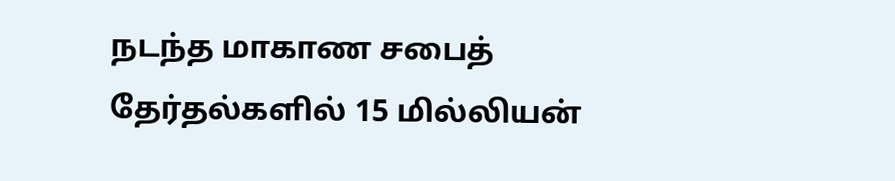நடந்த மாகாண சபைத் தேர்தல்களில் 15 மில்லியன்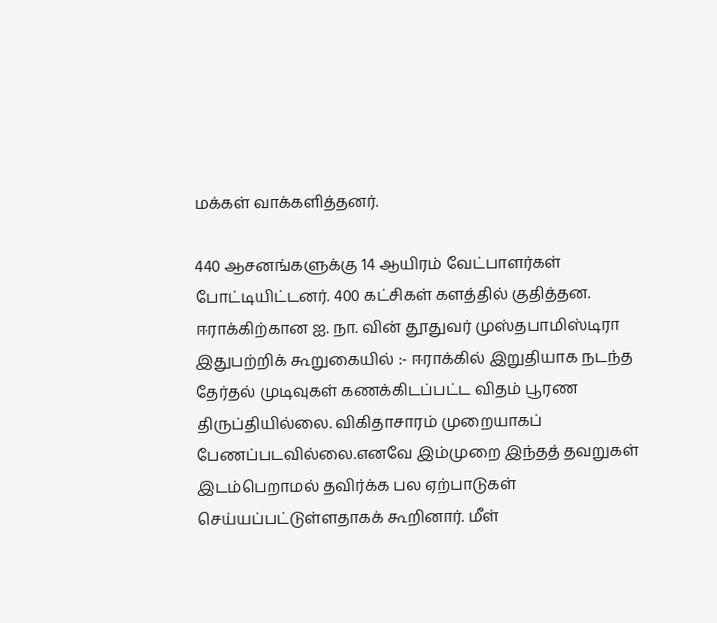மக்கள் வாக்களித்தனர்.

440 ஆசனங்களுக்கு 14 ஆயிரம் வேட்பாளர்கள் போட்டியிட்டனர். 400 கட்சிகள் களத்தில் குதித்தன. ஈராக்கிற்கான ஐ. நா. வின் தூதுவர் முஸ்தபாமிஸ்டிரா இதுபற்றிக் கூறுகையில் :- ஈராக்கில் இறுதியாக நடந்த தேர்தல் முடிவுகள் கணக்கிடப்பட்ட விதம் பூரண திருப்தியில்லை. விகிதாசாரம் முறையாகப் பேணப்படவில்லை.எனவே இம்முறை இந்தத் தவறுகள் இடம்பெறாமல் தவிர்க்க பல ஏற்பாடுகள் செய்யப்பட்டுள்ளதாகக் கூறினார். மீள்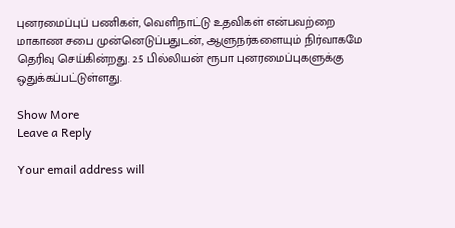புனரமைப்புப் பணிகள், வெளிநாட்டு உதவிகள் என்பவற்றை மாகாண சபை முன்னெடுப்பதுடன், ஆளுநர்களையும் நிர்வாகமே தெரிவு செய்கின்றது. 2.5 பில்லியன் ரூபா புனரமைப்புகளுக்கு ஒதுக்கப்பட்டுள்ளது.

Show More
Leave a Reply

Your email address will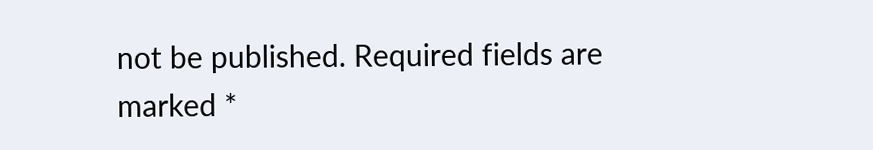not be published. Required fields are marked *